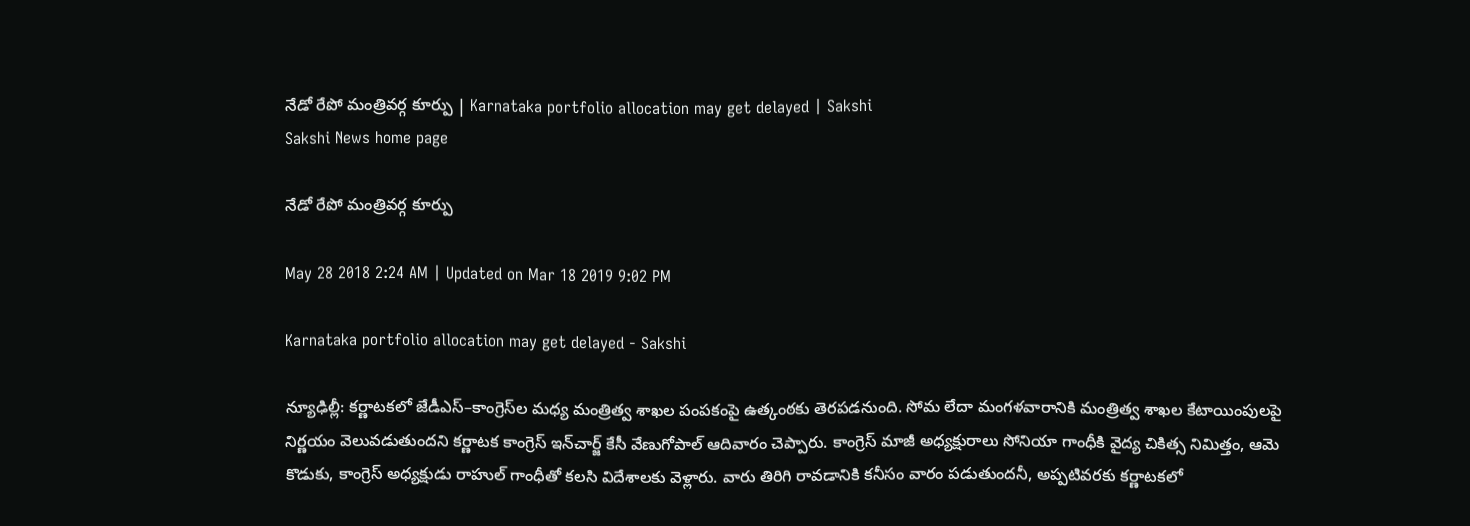నేడో రేపో మంత్రివర్గ కూర్పు | Karnataka portfolio allocation may get delayed | Sakshi
Sakshi News home page

నేడో రేపో మంత్రివర్గ కూర్పు

May 28 2018 2:24 AM | Updated on Mar 18 2019 9:02 PM

Karnataka portfolio allocation may get delayed - Sakshi

న్యూఢిల్లీ: కర్ణాటకలో జేడీఎస్‌–కాంగ్రెస్‌ల మధ్య మంత్రిత్వ శాఖల పంపకంపై ఉత్కంఠకు తెరపడనుంది. సోమ లేదా మంగళవారానికి మంత్రిత్వ శాఖల కేటాయింపులపై నిర్ణయం వెలువడుతుందని కర్ణాటక కాంగ్రెస్‌ ఇన్‌చార్జ్‌ కేసీ వేణుగోపాల్‌ ఆదివారం చెప్పారు. కాంగ్రెస్‌ మాజీ అధ్యక్షురాలు సోనియా గాంధీకి వైద్య చికిత్స నిమిత్తం, ఆమె కొడుకు, కాంగ్రెస్‌ అధ్యక్షుడు రాహుల్‌ గాంధీతో కలసి విదేశాలకు వెళ్లారు. వారు తిరిగి రావడానికి కనీసం వారం పడుతుందనీ, అప్పటివరకు కర్ణాటకలో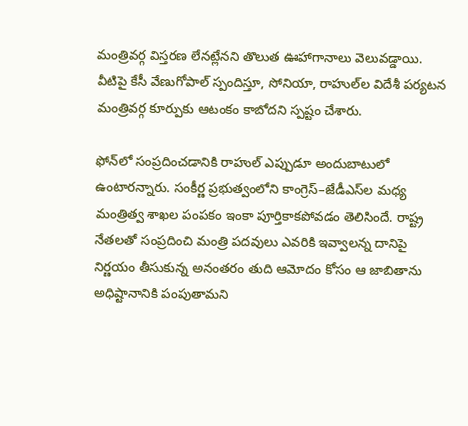మంత్రివర్గ విస్తరణ లేనట్లేనని తొలుత ఊహాగానాలు వెలువడ్డాయి. వీటిపై కేసీ వేణుగోపాల్‌ స్పందిస్తూ, సోనియా, రాహుల్‌ల విదేశీ పర్యటన మంత్రివర్గ కూర్పుకు ఆటంకం కాబోదని స్పష్టం చేశారు.

ఫోన్‌లో సంప్రదించడానికి రాహుల్‌ ఎప్పుడూ అందుబాటులో ఉంటారన్నారు. సంకీర్ణ ప్రభుత్వంలోని కాంగ్రెస్‌–జేడీఎస్‌ల మధ్య మంత్రిత్వ శాఖల పంపకం ఇంకా పూర్తికాకపోవడం తెలిసిందే. రాష్ట్ర నేతలతో సంప్రదించి మంత్రి పదవులు ఎవరికి ఇవ్వాలన్న దానిపై నిర్ణయం తీసుకున్న అనంతరం తుది ఆమోదం కోసం ఆ జాబితాను అధిష్టానానికి పంపుతామని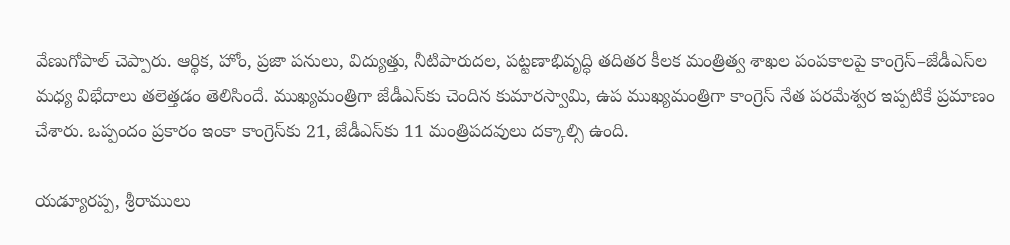వేణుగోపాల్‌ చెప్పారు. ఆర్థిక, హోం, ప్రజా పనులు, విద్యుత్తు, నీటిపారుదల, పట్టణాభివృద్ధి తదితర కీలక మంత్రిత్వ శాఖల పంపకాలపై కాంగ్రెస్‌–జేడీఎస్‌ల మధ్య విభేదాలు తలెత్తడం తెలిసిందే. ముఖ్యమంత్రిగా జేడీఎస్‌కు చెందిన కుమారస్వామి, ఉప ముఖ్యమంత్రిగా కాంగ్రెస్‌ నేత పరమేశ్వర ఇప్పటికే ప్రమాణం చేశారు. ఒప్పందం ప్రకారం ఇంకా కాంగ్రెస్‌కు 21, జేడీఎస్‌కు 11 మంత్రిపదవులు దక్కాల్సి ఉంది.

యడ్యూరప్ప, శ్రీరాములు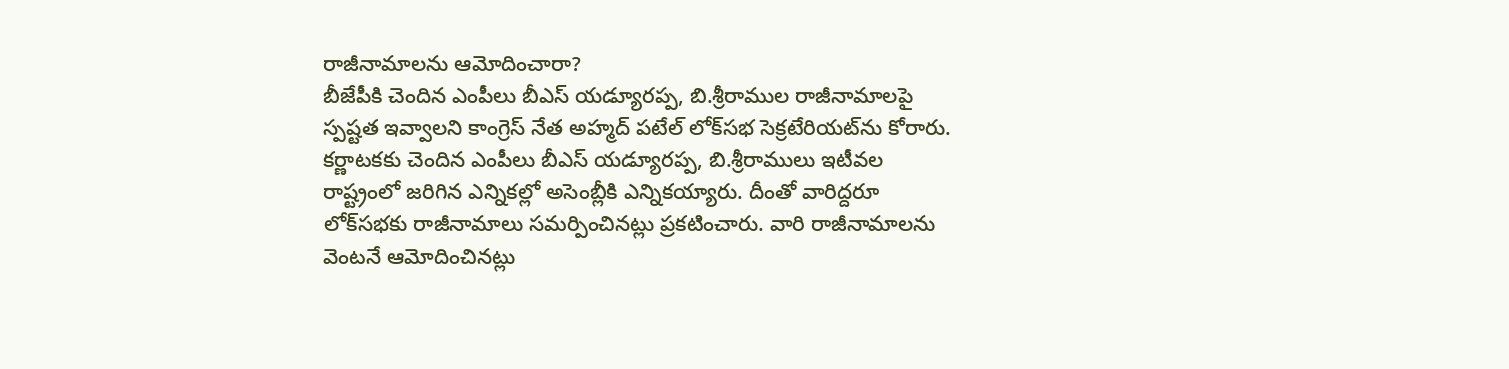రాజీనామాలను ఆమోదించారా?
బీజేపీకి చెందిన ఎంపీలు బీఎస్‌ యడ్యూరప్ప, బి.శ్రీరాముల రాజీనామాలపై స్పష్టత ఇవ్వాలని కాంగ్రెస్‌ నేత అహ్మద్‌ పటేల్‌ లోక్‌సభ సెక్రటేరియట్‌ను కోరారు. కర్ణాటకకు చెందిన ఎంపీలు బీఎస్‌ యడ్యూరప్ప, బి.శ్రీరాములు ఇటీవల రాష్ట్రంలో జరిగిన ఎన్నికల్లో అసెంబ్లీకి ఎన్నికయ్యారు. దీంతో వారిద్దరూ లోక్‌సభకు రాజీనామాలు సమర్పించినట్లు ప్రకటించారు. వారి రాజీనామాలను వెంటనే ఆమోదించినట్లు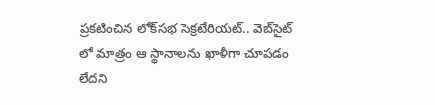ప్రకటించిన లోక్‌సభ సెక్రటేరియట్‌.. వెబ్‌సైట్‌ లో మాత్రం ఆ స్థానాలను ఖాళీగా చూపడం లేదని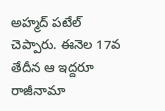అహ్మద్‌ పటేల్‌ చెప్పారు. ఈనెల 17వ తేదీన ఆ ఇద్దరూ రాజీనామా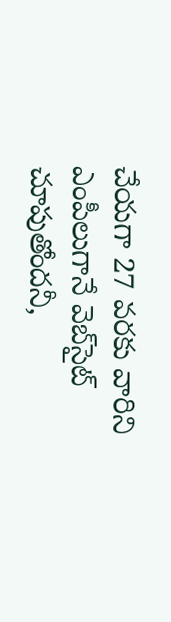చేయగా 27 వరకు వారిని ఎంపీలుగానే వెబ్‌సైట్‌ చూపుతోందనీ,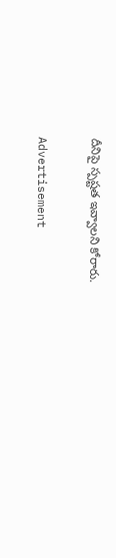దీనిపై స్పష్టత ఇవ్వాలని కోరారు.

Advertisement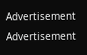Advertisement
Advertisement